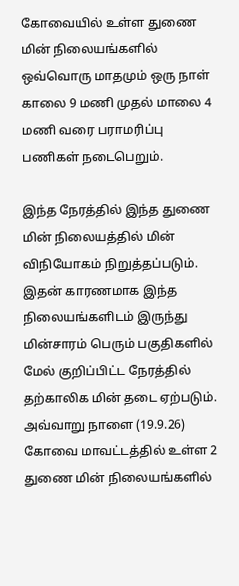கோவையில் உள்ள துணை மின் நிலையங்களில் ஒவ்வொரு மாதமும் ஒரு நாள் காலை 9 மணி முதல் மாலை 4 மணி வரை பராமரிப்பு பணிகள் நடைபெறும்.

இந்த நேரத்தில் இந்த துணை மின் நிலையத்தில் மின் விநியோகம் நிறுத்தப்படும். இதன் காரணமாக இந்த நிலையங்களிடம் இருந்து மின்சாரம் பெரும் பகுதிகளில் மேல் குறிப்பிட்ட நேரத்தில் தற்காலிக மின் தடை ஏற்படும். அவ்வாறு நாளை (19.9.26) கோவை மாவட்டத்தில் உள்ள 2 துணை மின் நிலையங்களில்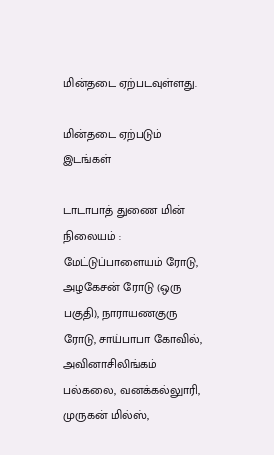மின்தடை ஏற்படவுள்ளது.

மின்தடை ஏற்படும் இடங்கள்

டாடாபாத் துணை மின் நிலையம் : மேட்டுப்பாளையம் ரோடு, அழகேசன் ரோடு (ஒரு பகுதி), நாராயணகுரு ரோடு, சாய்பாபா கோவில், அவினாசிலிங்கம் பல்கலை, வனக்கல்லுாரி, முருகன் மில்ஸ்,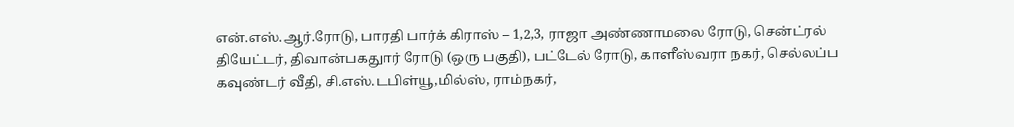என்.எஸ்.ஆர்.ரோடு, பாரதி பார்க் கிராஸ் – 1,2,3, ராஜா அண்ணாமலை ரோடு, சென்ட்ரல் தியேட்டர், திவான்பகதுார் ரோடு (ஒரு பகுதி), பட்டேல் ரோடு, காளீஸ்வரா நகர், செல்லப்ப கவுண்டர் வீதி, சி.எஸ்.டபிள்யூ,மில்ஸ், ராம்நகர்,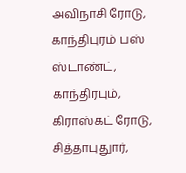அவிநாசி ரோடு, காந்திபுரம் பஸ் ஸ்டாண்ட், காந்திரபும், கிராஸ்கட் ரோடு, சித்தாபுதுார்,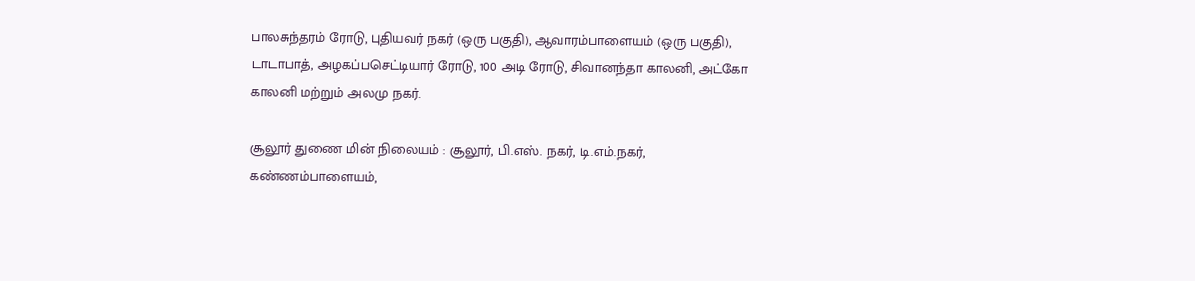பாலசுந்தரம் ரோடு, புதியவர் நகர் (ஒரு பகுதி), ஆவாரம்பாளையம் (ஒரு பகுதி), டாடாபாத், அழகப்பசெட்டியார் ரோடு, 100 அடி ரோடு, சிவானந்தா காலனி, அட்கோ காலனி மற்றும் அலமு நகர்.

சூலூர் துணை மின் நிலையம் : சூலூர், பி.எஸ். நகர், டி.எம்.நகர், கண்ணம்பாளையம்,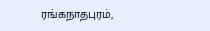ரங்கநாதபுரம்,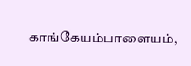காங்கேயம்பாளையம்,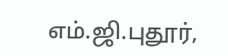எம்.ஜி.புதூர்,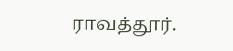ராவத்தூர்.